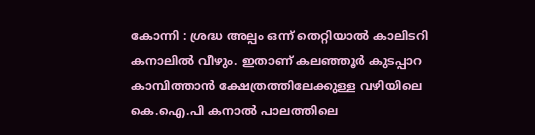കോന്നി : ശ്രദ്ധ അല്പം ഒന്ന് തെറ്റിയാൽ കാലിടറി കനാലിൽ വീഴും. ഇതാണ് കലഞ്ഞൂർ കുടപ്പാറ കാമ്പിത്താൻ ക്ഷേത്രത്തിലേക്കുള്ള വഴിയിലെ കെ.ഐ.പി കനാൽ പാലത്തിലെ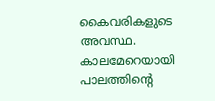കൈവരികളുടെ അവസ്ഥ.
കാലമേറെയായി പാലത്തിന്റെ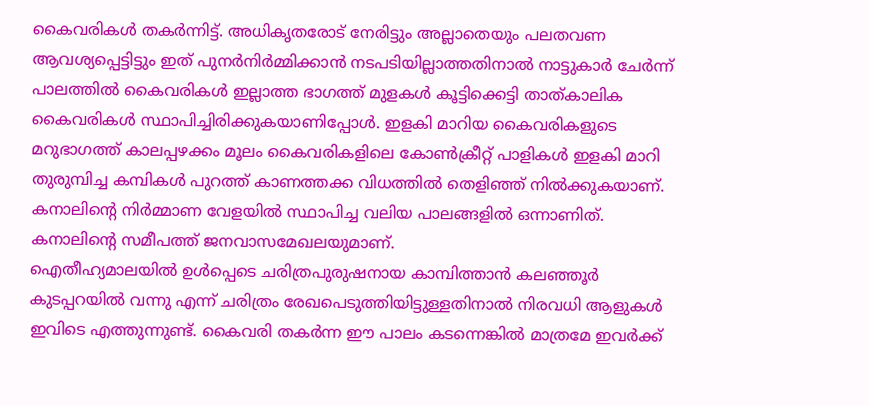കൈവരികൾ തകർന്നിട്ട്. അധികൃതരോട് നേരിട്ടും അല്ലാതെയും പലതവണ ആവശ്യപ്പെട്ടിട്ടും ഇത് പുനർനിർമ്മിക്കാൻ നടപടിയില്ലാത്തതിനാൽ നാട്ടുകാർ ചേർന്ന് പാലത്തിൽ കൈവരികൾ ഇല്ലാത്ത ഭാഗത്ത് മുളകൾ കൂട്ടിക്കെട്ടി താത്കാലിക കൈവരികൾ സ്ഥാപിച്ചിരിക്കുകയാണിപ്പോൾ. ഇളകി മാറിയ കൈവരികളുടെ മറുഭാഗത്ത് കാലപ്പഴക്കം മൂലം കൈവരികളിലെ കോൺക്രീറ്റ് പാളികൾ ഇളകി മാറി തുരുമ്പിച്ച കമ്പികൾ പുറത്ത് കാണത്തക്ക വിധത്തിൽ തെളിഞ്ഞ് നിൽക്കുകയാണ്. കനാലിന്റെ നിർമ്മാണ വേളയിൽ സ്ഥാപിച്ച വലിയ പാലങ്ങളിൽ ഒന്നാണിത്. കനാലിന്റെ സമീപത്ത് ജനവാസമേഖലയുമാണ്.
ഐതീഹ്യമാലയിൽ ഉൾപ്പെടെ ചരിത്രപുരുഷനായ കാമ്പിത്താൻ കലഞ്ഞൂർ കുടപ്പറയിൽ വന്നു എന്ന് ചരിത്രം രേഖപെടുത്തിയിട്ടുള്ളതിനാൽ നിരവധി ആളുകൾ ഇവിടെ എത്തുന്നുണ്ട്. കൈവരി തകർന്ന ഈ പാലം കടന്നെങ്കിൽ മാത്രമേ ഇവർക്ക്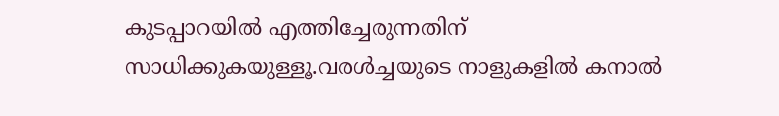കുടപ്പാറയിൽ എത്തിച്ചേരുന്നതിന് സാധിക്കുകയുള്ളൂ.വരൾച്ചയുടെ നാളുകളിൽ കനാൽ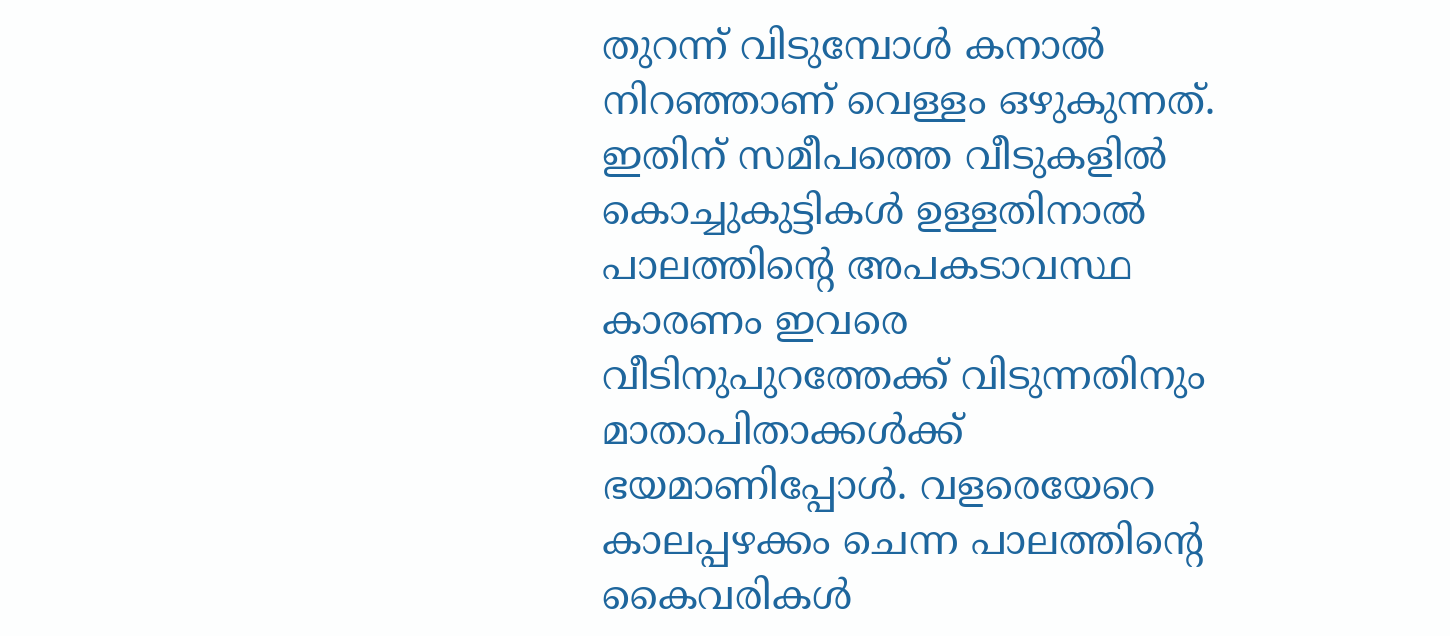തുറന്ന് വിടുമ്പോൾ കനാൽ നിറഞ്ഞാണ് വെള്ളം ഒഴുകുന്നത്. ഇതിന് സമീപത്തെ വീടുകളിൽ കൊച്ചുകുട്ടികൾ ഉള്ളതിനാൽ പാലത്തിന്റെ അപകടാവസ്ഥ കാരണം ഇവരെ വീടിനുപുറത്തേക്ക് വിടുന്നതിനും മാതാപിതാക്കൾക്ക് ഭയമാണിപ്പോൾ. വളരെയേറെ കാലപ്പഴക്കം ചെന്ന പാലത്തിന്റെ കൈവരികൾ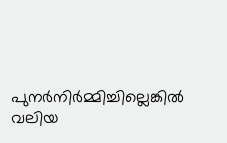പുനർനിർമ്മിച്ചില്ലെങ്കിൽ വലിയ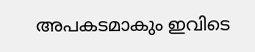അപകടമാകും ഇവിടെ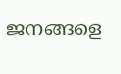ജനങ്ങളെ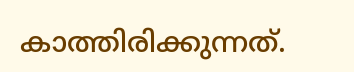കാത്തിരിക്കുന്നത്.